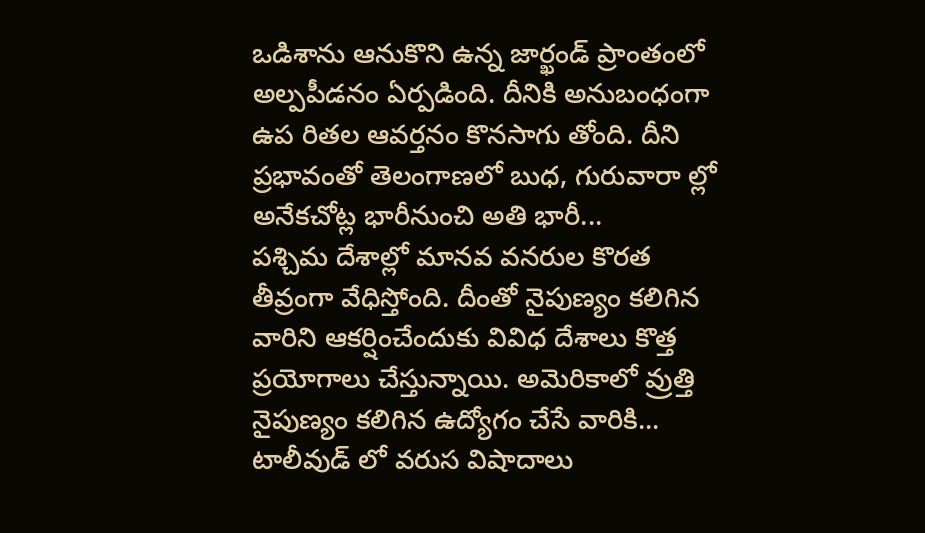ఒడిశాను ఆనుకొని ఉన్న జార్ఖండ్ ప్రాంతంలో అల్పపీడనం ఏర్పడింది. దీనికి అనుబంధంగా ఉప రితల ఆవర్తనం కొనసాగు తోంది. దీని ప్రభావంతో తెలంగాణలో బుధ, గురువారా ల్లో అనేకచోట్ల భారీనుంచి అతి భారీ...
పశ్చిమ దేశాల్లో మానవ వనరుల కొరత తీవ్రంగా వేధిస్తోంది. దీంతో నైపుణ్యం కలిగిన వారిని ఆకర్షించేందుకు వివిధ దేశాలు కొత్త ప్రయోగాలు చేస్తున్నాయి. అమెరికాలో వ్రుత్తి నైపుణ్యం కలిగిన ఉద్యోగం చేసే వారికి...
టాలీవుడ్ లో వరుస విషాదాలు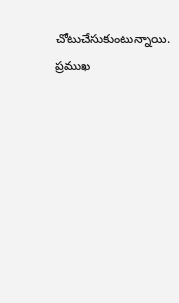చోటుచేసుకుంటున్నాయి. ప్రముఖ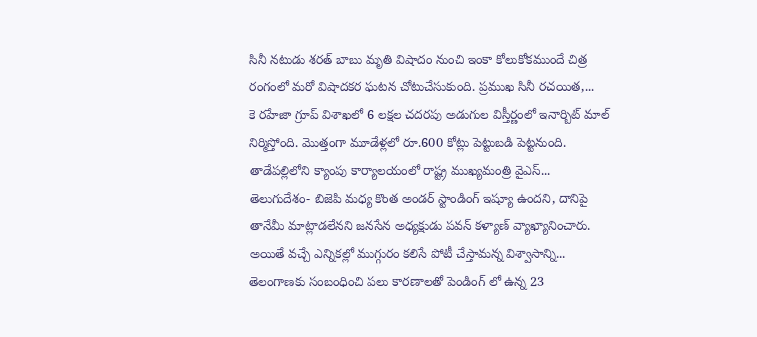సినీ నటుడు శరత్ బాబు మృతి విషాదం నుంచి ఇంకా కోలుకోకముందే చిత్ర రంగంలో మరో విషాదకర ఘటన చోటుచేసుకుంది. ప్రముఖ సినీ రచయిత,...
కె రహేజా గ్రూప్ విశాఖలో 6 లక్షల చదరపు అడుగుల విస్తీర్ణంలో ఇనార్బిట్ మాల్ నిర్మిస్తోంది. మొత్తంగా మూడేళ్లలో రూ.600 కోట్లు పెట్టుబడి పెట్టనుంది. తాడేపల్లిలోని క్యాంపు కార్యాలయంలో రాష్ట్ర ముఖ్యమంత్రి వైఎస్...
తెలుగుదేశం- బిజెపి మధ్య కొంత అండర్ స్టాండింగ్ ఇష్యూ ఉందని, దానిపై తానేమీ మాట్లాడలేనని జనసేన అధ్యక్షుడు పవన్ కళ్యాణ్ వ్యాఖ్యానించారు. అయితే వచ్చే ఎన్నికల్లో ముగ్గురం కలిసే పోటీ చేస్తామన్న విశ్వాసాన్ని...
తెలంగాణకు సంబంధించి పలు కారణాలతో పెండింగ్ లో ఉన్న 23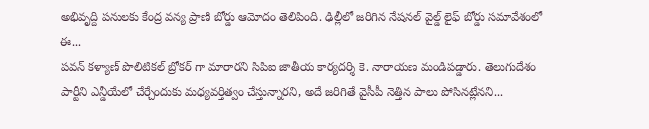అభివృద్ది పనులకు కేంద్ర వన్య ప్రాణి బోర్డు ఆమోదం తెలిపింది. ఢిల్లీలో జరిగిన నేషనల్ వైల్డ్ లైఫ్ బోర్డు సమావేశంలో ఈ...
పవన్ కళ్యాణ్ పొలిటికల్ బ్రోకర్ గా మారారని సిపిఐ జాతీయ కార్యదర్శి కె. నారాయణ మండిపడ్డారు. తెలుగుదేశం పార్టీని ఎన్డీయేలో చేర్చేందుకు మధ్యవర్తిత్వం చేస్తున్నారని, అదే జరిగితే వైసీపీ నెత్తిన పాలు పోసినట్లేనని...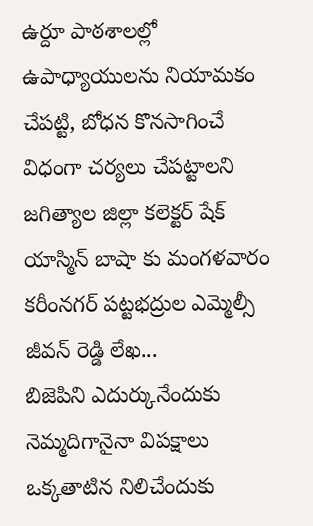ఉర్దూ పాఠశాలల్లో ఉపాధ్యాయులను నియామకం చేపట్టి, బోధన కొనసాగించే విధంగా చర్యలు చేపట్టాలని జగిత్యాల జిల్లా కలెక్టర్ షేక్ యాస్మిన్ బాషా కు మంగళవారం కరీంనగర్ పట్టభద్రుల ఎమ్మెల్సీ జీవన్ రెడ్డి లేఖ...
బిజెపిని ఎదుర్కునేందుకు నెమ్మదిగానైనా విపక్షాలు ఒక్కతాటిన నిలిచేందుకు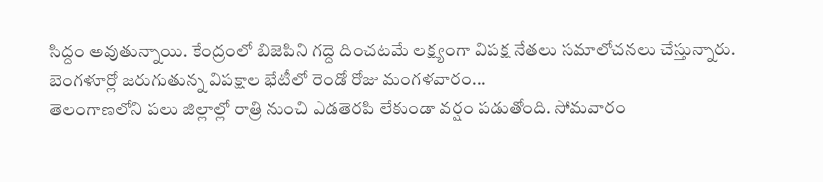సిద్దం అవుతున్నాయి. కేంద్రంలో బిజెపిని గద్దె దించటమే లక్ష్యంగా విపక్ష నేతలు సమాలోచనలు చేస్తున్నారు. బెంగళూర్లో జరుగుతున్న విపక్షాల భేటీలో రెండో రోజు మంగళవారం...
తెలంగాణలోని పలు జిల్లాల్లో రాత్రి నుంచి ఎడతెరపి లేకుండా వర్షం పడుతోంది. సోమవారం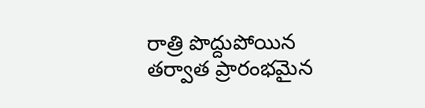రాత్రి పొద్దుపోయిన తర్వాత ప్రారంభమైన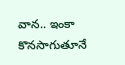వాన.. ఇంకా కొనసాగుతూనే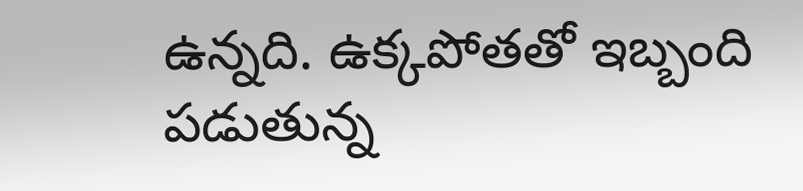ఉన్నది. ఉక్కపోతతో ఇబ్బంది పడుతున్న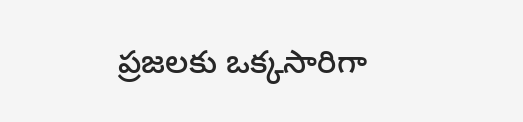ప్రజలకు ఒక్కసారిగా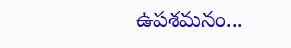ఉపశమనం...